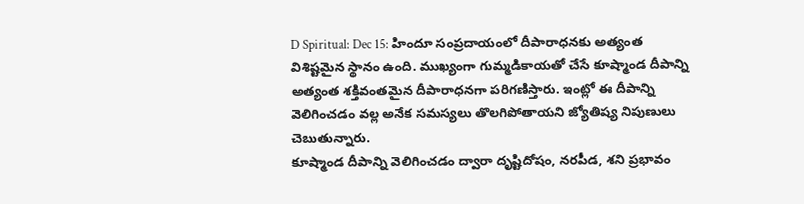D Spiritual: Dec 15: హిందూ సంప్రదాయంలో దీపారాధనకు అత్యంత విశిష్టమైన స్థానం ఉంది. ముఖ్యంగా గుమ్మడికాయతో చేసే కూష్మాండ దీపాన్ని అత్యంత శక్తివంతమైన దీపారాధనగా పరిగణిస్తారు. ఇంట్లో ఈ దీపాన్ని వెలిగించడం వల్ల అనేక సమస్యలు తొలగిపోతాయని జ్యోతిష్య నిపుణులు చెబుతున్నారు.
కూష్మాండ దీపాన్ని వెలిగించడం ద్వారా దృష్టిదోషం, నరపీడ, శని ప్రభావం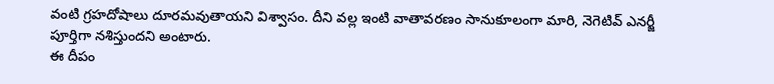వంటి గ్రహదోషాలు దూరమవుతాయని విశ్వాసం. దీని వల్ల ఇంటి వాతావరణం సానుకూలంగా మారి, నెగెటివ్ ఎనర్జీ పూర్తిగా నశిస్తుందని అంటారు.
ఈ దీపం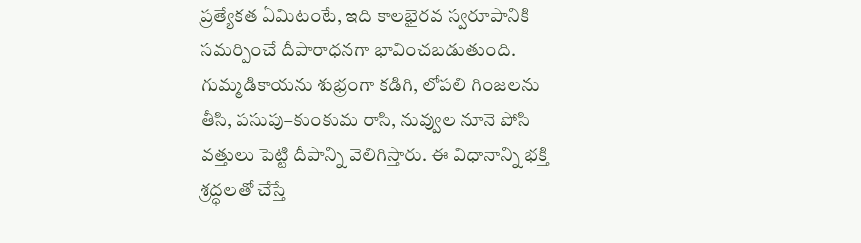ప్రత్యేకత ఏమిటంటే, ఇది కాలభైరవ స్వరూపానికి సమర్పించే దీపారాధనగా భావించబడుతుంది. గుమ్మడికాయను శుభ్రంగా కడిగి, లోపలి గింజలను తీసి, పసుపు–కుంకుమ రాసి, నువ్వుల నూనె పోసి వత్తులు పెట్టి దీపాన్ని వెలిగిస్తారు. ఈ విధానాన్ని భక్తి శ్రద్ధలతో చేస్తే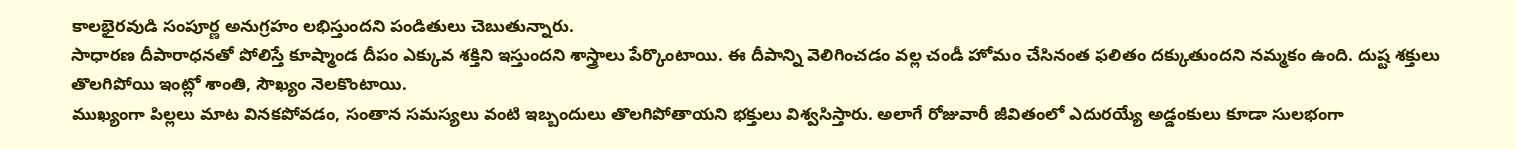కాలభైరవుడి సంపూర్ణ అనుగ్రహం లభిస్తుందని పండితులు చెబుతున్నారు.
సాధారణ దీపారాధనతో పోలిస్తే కూష్మాండ దీపం ఎక్కువ శక్తిని ఇస్తుందని శాస్త్రాలు పేర్కొంటాయి. ఈ దీపాన్ని వెలిగించడం వల్ల చండీ హోమం చేసినంత ఫలితం దక్కుతుందని నమ్మకం ఉంది. దుష్ట శక్తులు తొలగిపోయి ఇంట్లో శాంతి, సౌఖ్యం నెలకొంటాయి.
ముఖ్యంగా పిల్లలు మాట వినకపోవడం, సంతాన సమస్యలు వంటి ఇబ్బందులు తొలగిపోతాయని భక్తులు విశ్వసిస్తారు. అలాగే రోజువారీ జీవితంలో ఎదురయ్యే అడ్డంకులు కూడా సులభంగా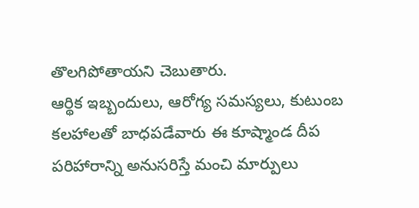తొలగిపోతాయని చెబుతారు.
ఆర్థిక ఇబ్బందులు, ఆరోగ్య సమస్యలు, కుటుంబ కలహాలతో బాధపడేవారు ఈ కూష్మాండ దీప పరిహారాన్ని అనుసరిస్తే మంచి మార్పులు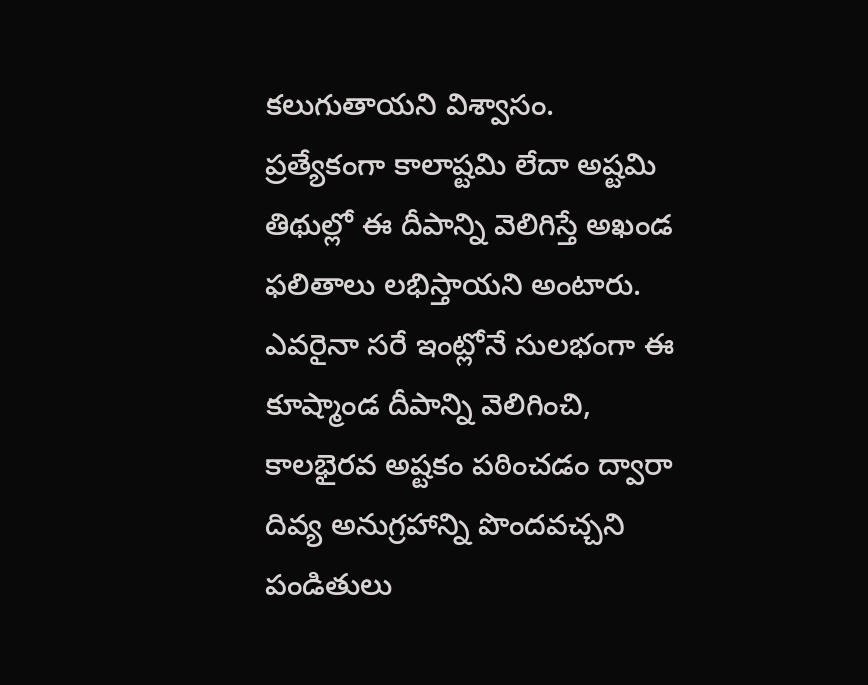కలుగుతాయని విశ్వాసం. ప్రత్యేకంగా కాలాష్టమి లేదా అష్టమి తిథుల్లో ఈ దీపాన్ని వెలిగిస్తే అఖండ ఫలితాలు లభిస్తాయని అంటారు.
ఎవరైనా సరే ఇంట్లోనే సులభంగా ఈ కూష్మాండ దీపాన్ని వెలిగించి, కాలభైరవ అష్టకం పఠించడం ద్వారా దివ్య అనుగ్రహాన్ని పొందవచ్చని పండితులు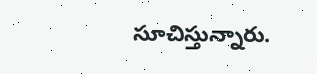సూచిస్తున్నారు.